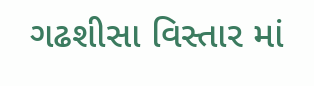ગઢશીસા વિસ્તાર માં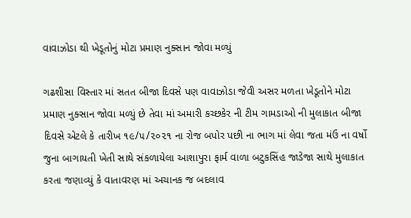વાવાઝોડા થી ખેડૂતોનું મોટા પ્રમાણ નુક્સાન જોવા મળ્યું

ગઢશીસા વિસ્તાર માં સતત બીજા દિવસે પણ વાવાઝોડા જેવી અસર મળતા ખેડૂતોને મોટા પ્રમાણ નુક્સાન જોવા મળ્યું છે તેવા માં અમારી કચ્છકેર ની ટીમ ગામડાઓ ની મુલાકાત બીજા દિવસે એટલે કે તારીખ ૧૯/૫/૨૦૨૧ ના રોજ બપોર પછી ના ભાગ માં લેવા જતા મંઉ ના વર્ષો જુના બાગાયતી ખેતી સાથે સંકળાયેલા આશાપુરા ફાર્મ વાળા બટુકસિંહ જાડેજા સાથે મુલાકાત કરતા જણાવ્યું કે વાતાવરણ માં અચાનક જ બદલાવ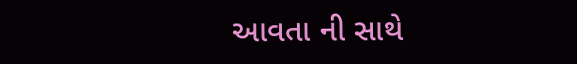આવતા ની સાથે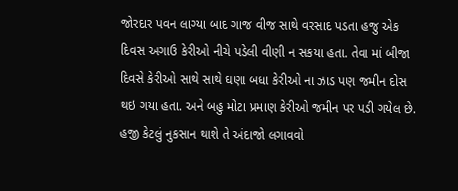જોરદાર પવન લાગ્યા બાદ ગાજ વીજ સાથે વરસાદ પડતા હજુ એક દિવસ અગાઉ કેરીઓ નીચે પડેલી વીણી ન સકયા હતા. તેવા માં બીજા દિવસે કેરીઓ સાથે સાથે ઘણા બધા કેરીઓ ના ઝાડ પણ જમીન દોસ થઇ ગયા હતા. અને બહુ મોટા પ્રમાણ કેરીઓ જમીન પર પડી ગયેલ છે. હજી કેટલું નુકસાન થાશે તે અંદાજો લગાવવો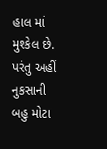હાલ માં મુશ્કેલ છે. પરંતુ અહીં નુકસાની બહુ મોટા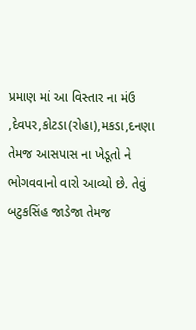પ્રમાણ માં આ વિસ્તાર ના મંઉ ,દેવપર,કોટડા(રોહા),મકડા,દનણા તેમજ આસપાસ ના ખેડૂતો ને ભોગવવાનો વારો આવ્યો છે. તેવું બટુકસિંહ જાડેજા તેમજ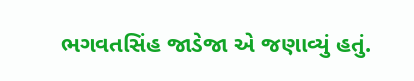ભગવતસિંહ જાડેજા એ જણાવ્યું હતું.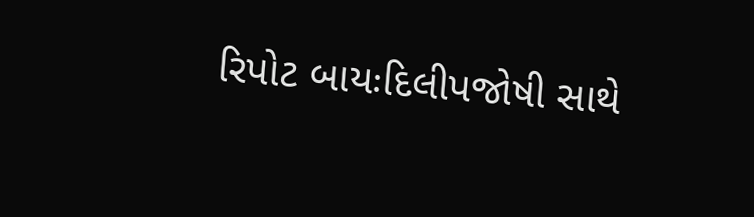રિપોટ બાયઃદિલીપજોષી સાથે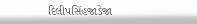દિલીપસિંહજાડેજા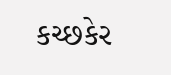કચ્છકેર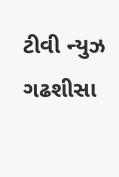ટીવી ન્યુઝ ગઢશીસા